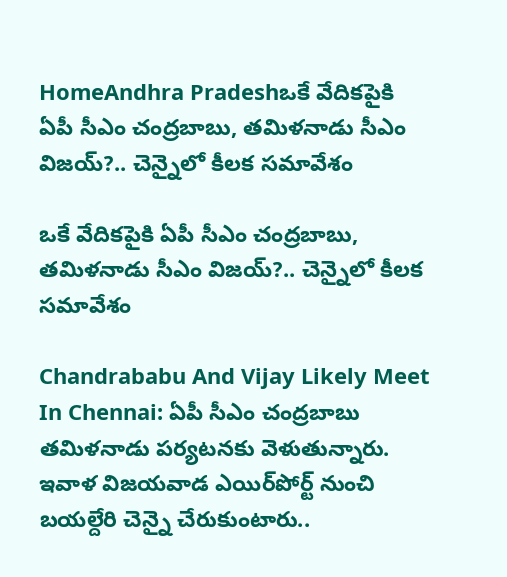HomeAndhra Pradeshఒకే వేదికపైకి ఏపీ సీఎం చంద్రబాబు, తమిళనాడు సీఎం విజయ్?.. చెన్నైలో కీలక సమావేశం

ఒకే వేదికపైకి ఏపీ సీఎం చంద్రబాబు, తమిళనాడు సీఎం విజయ్?.. చెన్నైలో కీలక సమావేశం

Chandrababu And Vijay Likely Meet In Chennai: ఏపీ సీఎం చంద్రబాబు తమిళనాడు పర్యటనకు వెళుతున్నారు. ఇవాళ విజయవాడ ఎయిర్‌పోర్ట్ నుంచి బయల్దేరి చెన్నై చేరుకుంటారు..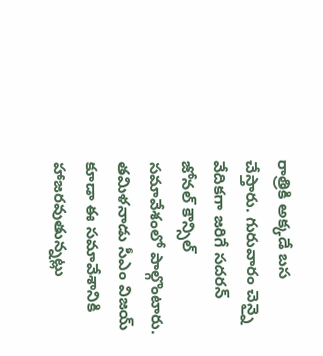రాత్రికి అక్కడే బస చేస్తారు. గురువారం చెన్నై వేదికగా జరిగే సదరన్ జోనల్ కౌన్సిల్ సమావేశంలో పాల్గొంటారు. తమిళనాడు సీఎం విజయ్ కూడా ఈ సమావేశానికి హాజరవుతున్నట్లు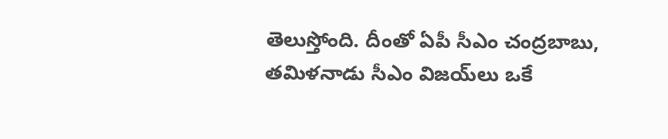తెలుస్తోంది. దీంతో ఏపీ సీఎం చంద్రబాబు, తమిళనాడు సీఎం విజయ్‌లు ఒకే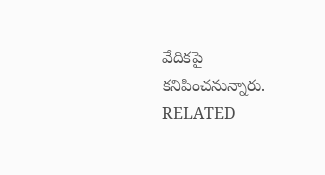వేదికపై కనిపించనున్నారు.
RELATED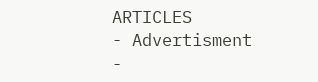ARTICLES
- Advertisment -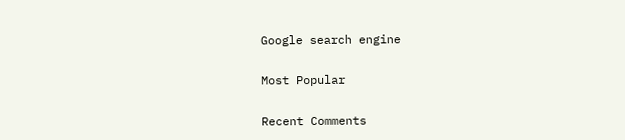Google search engine

Most Popular

Recent Comments